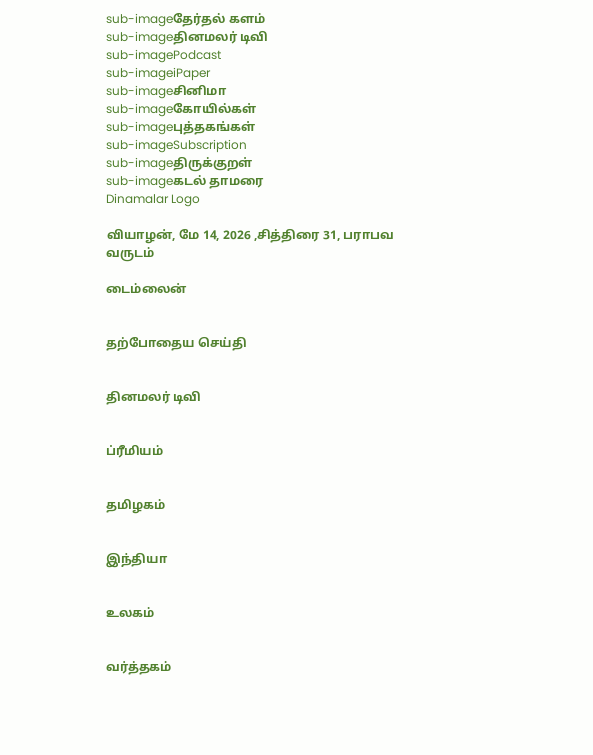sub-imageதேர்தல் களம்
sub-imageதினமலர் டிவி
sub-imagePodcast
sub-imageiPaper
sub-imageசினிமா
sub-imageகோயில்கள்
sub-imageபுத்தகங்கள்
sub-imageSubscription
sub-imageதிருக்குறள்
sub-imageகடல் தாமரை
Dinamalar Logo

வியாழன், மே 14, 2026 ,சித்திரை 31, பராபவ வருடம்

டைம்லைன்


தற்போதைய செய்தி


தினமலர் டிவி


ப்ரீமியம்


தமிழகம்


இந்தியா


உலகம்


வர்த்தகம்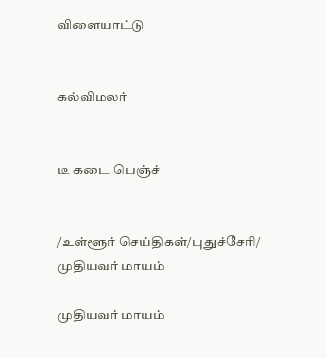விளையாட்டு


கல்விமலர்


டீ கடை பெஞ்ச்


/உள்ளூர் செய்திகள்/புதுச்சேரி/ முதியவர் மாயம்

முதியவர் மாயம்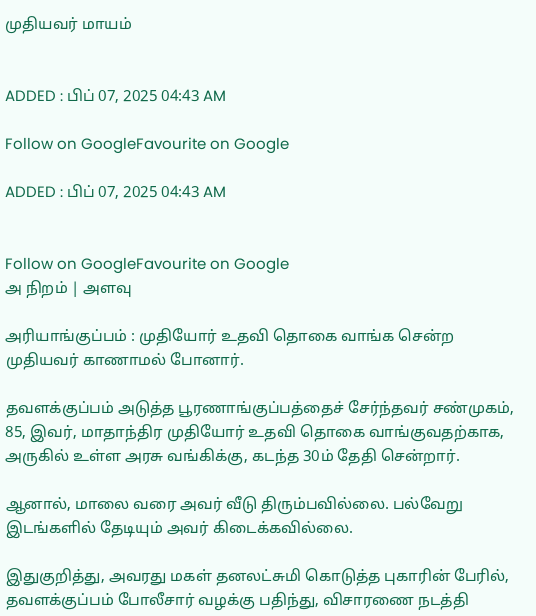முதியவர் மாயம்


ADDED : பிப் 07, 2025 04:43 AM

Follow on GoogleFavourite on Google

ADDED : பிப் 07, 2025 04:43 AM


Follow on GoogleFavourite on Google
அ நிறம் | அளவு

அரியாங்குப்பம் : முதியோர் உதவி தொகை வாங்க சென்ற முதியவர் காணாமல் போனார்.

தவளக்குப்பம் அடுத்த பூரணாங்குப்பத்தைச் சேர்ந்தவர் சண்முகம், 85, இவர், மாதாந்திர முதியோர் உதவி தொகை வாங்குவதற்காக, அருகில் உள்ள அரசு வங்கிக்கு, கடந்த 30ம் தேதி சென்றார்.

ஆனால், மாலை வரை அவர் வீடு திரும்பவில்லை. பல்வேறு இடங்களில் தேடியும் அவர் கிடைக்கவில்லை.

இதுகுறித்து, அவரது மகள் தனலட்சுமி கொடுத்த புகாரின் பேரில், தவளக்குப்பம் போலீசார் வழக்கு பதிந்து, விசாரணை நடத்தி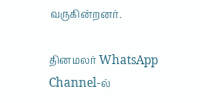வருகின்றனர்.

தினமலர் WhatsApp Channel-ல்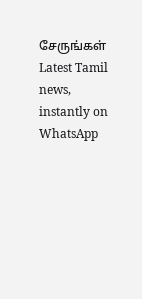சேருங்கள்
Latest Tamil news, instantly on WhatsApp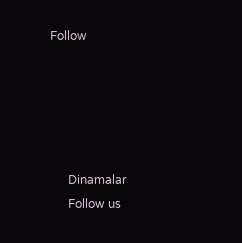Follow





      Dinamalar
      Follow us